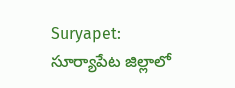Suryapet: సూర్యాపేట జిల్లాలో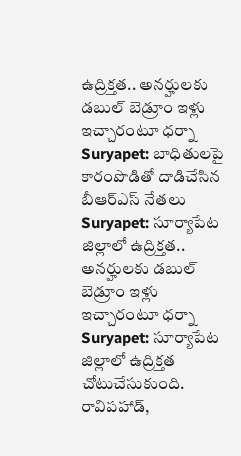ఉద్రిక్తత.. అనర్హులకు డబుల్ బెడ్రూం ఇళ్లు ఇచ్చారంటూ ధర్నా
Suryapet: బాధితులపై కారంపొడితో దాడిచేసిన బీఆర్ఎస్ నేతలు
Suryapet: సూర్యాపేట జిల్లాలో ఉద్రిక్తత.. అనర్హులకు డబుల్ బెడ్రూం ఇళ్లు ఇచ్చారంటూ ధర్నా
Suryapet: సూర్యాపేట జిల్లాలో ఉద్రిక్తత చోటుచేసుకుంది. రావిపహాడ్,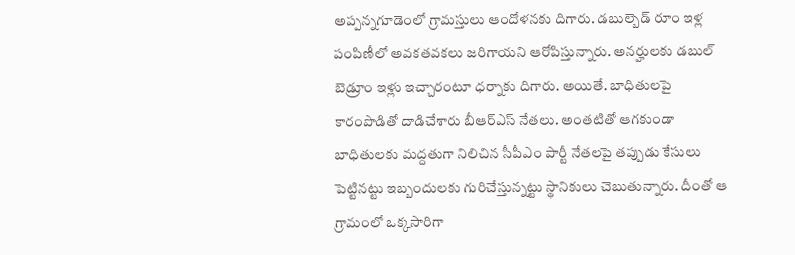అప్పన్నగూడెంలో గ్రామస్తులు ఆందోళనకు దిగారు. డబుల్బెడ్ రూం ఇళ్ల పంపిణీలో అవకతవకలు జరిగాయని ఆరోపిస్తున్నారు. అనర్హులకు డబుల్ బెడ్రూం ఇళ్లు ఇచ్చారంటూ ధర్నాకు దిగారు. అయితే. బాధితులపై కారంపొడితో దాడిచేశారు బీఆర్ఎస్ నేతలు. అంతటితో ఆగకుండా బాధితులకు మద్దతుగా నిలిచిన సీపీఎం పార్టీ నేతలపై తప్పుడు కేసులు పెట్టినట్టు ఇబ్బందులకు గురిచేస్తున్నట్టు స్థానికులు చెబుతున్నారు. దీంతో ఆ గ్రామంలో ఒక్కసారిగా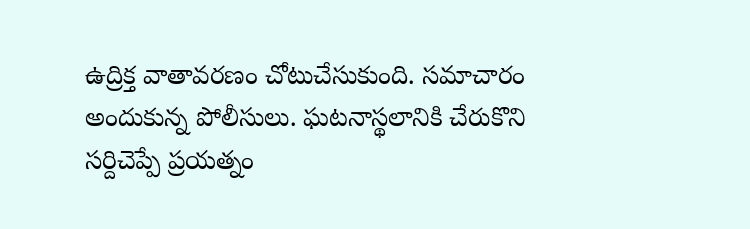ఉద్రిక్త వాతావరణం చోటుచేసుకుంది. సమాచారం అందుకున్న పోలీసులు. ఘటనాస్థలానికి చేరుకొని సర్దిచెప్పే ప్రయత్నం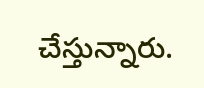చేస్తున్నారు.